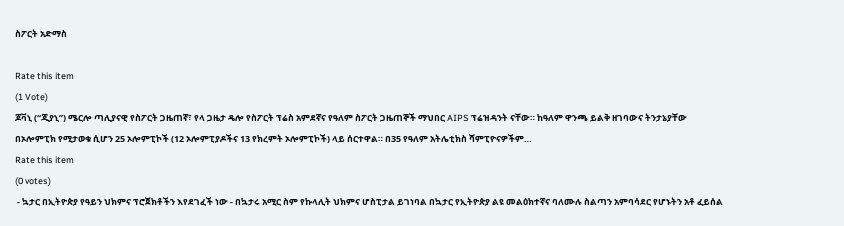ስፖርት አድማስ

Rate this item
(1 Vote)
ጆቫኒ (“ጂያኒ”) ሜርሎ ጣሊያናዊ የስፖርት ጋዜጠኛ፣ የላ ጋዜታ ዴሎ የስፖርት ፕሬስ አምደኛና የዓለም ስፖርት ጋዜጠኞች ማህበር AIPS ፕሬዝዳንት ናቸው። ከዓለም ዋንጫ ይልቅ ዘገባውና ትንታኔያቸው በኦሎምፒክ የሚታወቁ ሲሆን 25 ኦሎምፒኮች (12 ኦሎምፒያዶችና 13 የክረምት ኦሎምፒኮች) ላይ ሰርተዋል። በ35 የዓለም አትሌቲክስ ሻምፒዮናዎችም…
Rate this item
(0 votes)
 - ኳታር በኢትዮጵያ የዓይን ህክምና ፕሮጀክቶችን እየደገፈች ነው - በኳታሩ አሚር ስም የኩላሊት ህክምና ሆስፒታል ይገነባል በኳታር የኢትዮጵያ ልዩ መልዕክተኛና ባለሙሉ ስልጣን አምባሳደር የሆኑትን አቶ ፈይሰል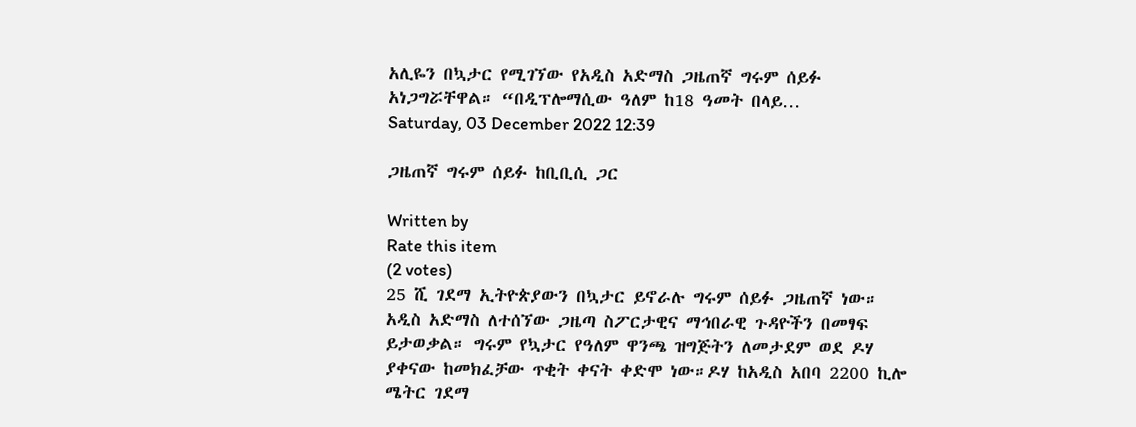አሊዬን በኳታር የሚገኘው የአዲስ አድማስ ጋዜጠኛ ግሩም ሰይፉ አነጋግሯቸዋል። “በዲፕሎማሲው ዓለም ከ18 ዓመት በላይ…
Saturday, 03 December 2022 12:39

ጋዜጠኛ ግሩም ሰይፉ ከቢቢሲ ጋር

Written by
Rate this item
(2 votes)
25 ሺ ገደማ ኢትዮጵያውን በኳታር ይኖራሉ ግሩም ሰይፉ ጋዜጠኛ ነው። አዲስ አድማስ ለተሰኘው ጋዜጣ ስፖርታዊና ማኅበራዊ ጉዳዮችን በመፃፍ ይታወቃል። ግሩም የኳታር የዓለም ዋንጫ ዝግጅትን ለመታደም ወደ ዶሃ ያቀናው ከመክፈቻው ጥቂት ቀናት ቀድሞ ነው።ዶሃ ከአዲስ አበባ 2200 ኪሎ ሜትር ገደማ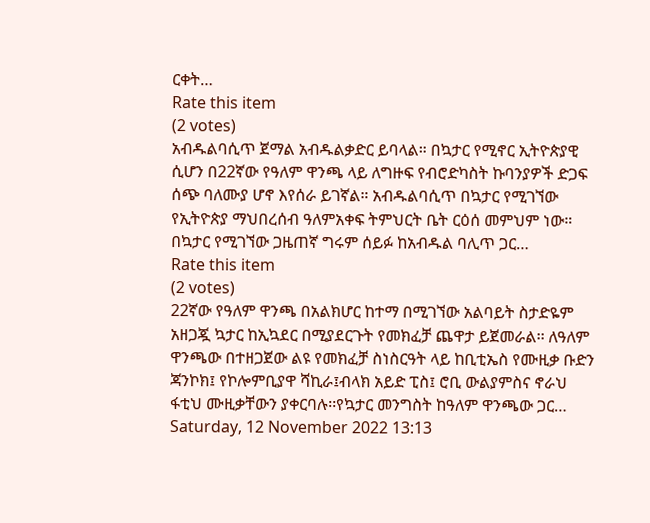ርቀት…
Rate this item
(2 votes)
አብዱልባሲጥ ጀማል አብዱልቃድር ይባላል። በኳታር የሚኖር ኢትዮጵያዊ ሲሆን በ22ኛው የዓለም ዋንጫ ላይ ለግዙፍ የብሮድካስት ኩባንያዎች ድጋፍ ሰጭ ባለሙያ ሆኖ እየሰራ ይገኛል። አብዱልባሲጥ በኳታር የሚገኘው የኢትዮጵያ ማህበረሰብ ዓለምአቀፍ ትምህርት ቤት ርዕሰ መምህም ነው። በኳታር የሚገኘው ጋዜጠኛ ግሩም ሰይፉ ከአብዱል ባሊጥ ጋር…
Rate this item
(2 votes)
22ኛው የዓለም ዋንጫ በአልክሆር ከተማ በሚገኘው አልባይት ስታድዬም አዘጋጇ ኳታር ከኢኳደር በሚያደርጉት የመክፈቻ ጨዋታ ይጀመራል፡፡ ለዓለም ዋንጫው በተዘጋጀው ልዩ የመክፈቻ ስነስርዓት ላይ ከቢቲኤስ የሙዚቃ ቡድን ጃንኮክ፤ የኮሎምቢያዋ ሻኪራ፤ብላክ አይድ ፒስ፤ ሮቢ ውልያምስና ኖራህ ፋቲህ ሙዚቃቸውን ያቀርባሉ፡፡የኳታር መንግስት ከዓለም ዋንጫው ጋር…
Saturday, 12 November 2022 13:13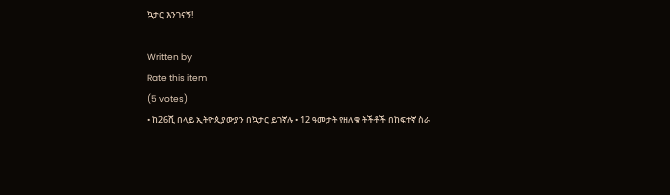ኳታር እንገናኝ!

Written by
Rate this item
(5 votes)
• ከ26ሺ በላይ ኢትዮጲያውያን በኳታር ይገኛሉ • 12 ዓመታት የዘለቁ ትችቶች በከፍተኛ ስራ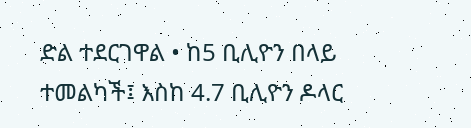ድል ተደርገዋል • ከ5 ቢሊዮን በላይ ተመልካች፤ እስከ 4.7 ቢሊዮን ዶላር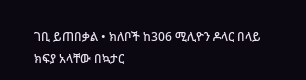ገቢ ይጠበቃል • ክለቦች ከ306 ሚሊዮን ዶላር በላይ ክፍያ አላቸው በኳታር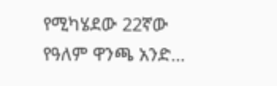የሚካሄደው 22ኛው የዓለም ዋንጫ አንድ…